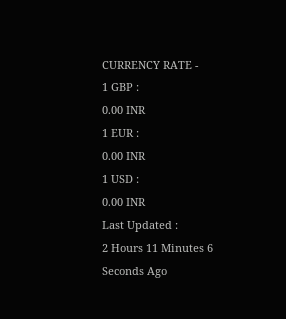CURRENCY RATE -
1 GBP :
0.00 INR
1 EUR :
0.00 INR
1 USD :
0.00 INR
Last Updated :
2 Hours 11 Minutes 6 Seconds Ago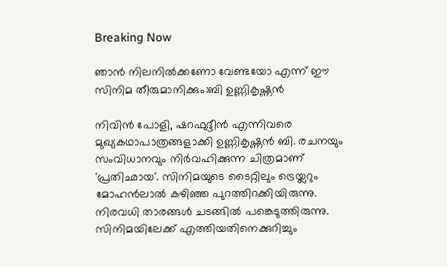Breaking Now

ഞാന്‍ നിലനില്‍ക്കണോ വേണ്ടയോ എന്ന് ഈ സിനിമ തീരുമാനിക്കും:ബി ഉണ്ണികൃഷ്ണന്‍

നിവിന്‍ പോളി, ഷറഫുദ്ദീന്‍ എന്നിവരെ മുഖ്യകഥാപാത്രങ്ങളാക്കി ഉണ്ണികൃഷ്ണന്‍ ബി. രചനയും സംവിധാനവും നിര്‍വഹിക്കുന്ന ചിത്രമാണ് 'പ്രതിഛായ'. സിനിമയുടെ ടൈറ്റിലും ട്രെയ്ലറും മോഹന്‍ലാല്‍ കഴിഞ്ഞ പുറത്തിറക്കിയിരുന്നു. നിരവധി താരങ്ങള്‍ ചടങ്ങില്‍ പങ്കെടുത്തിരുന്നു. സിനിമയിലേക്ക് എത്തിയതിനെക്കുറിച്ചും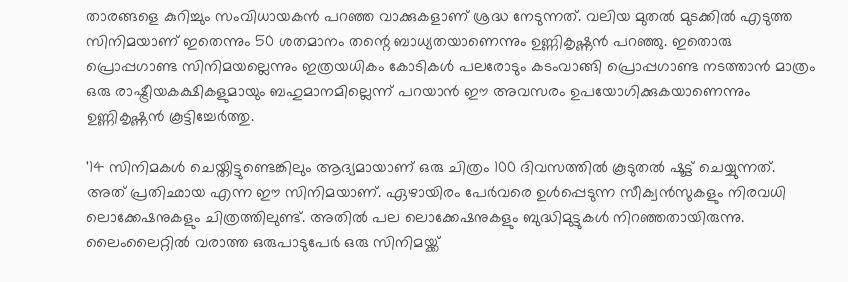താരങ്ങളെ കുറിച്ചും സംവിധായകന്‍ പറഞ്ഞ വാക്കുകളാണ് ശ്രദ്ധ നേടുന്നത്. വലിയ മുതല്‍ മുടക്കില്‍ എടുത്ത സിനിമയാണ് ഇതെന്നും 50 ശതമാനം തന്റെ ബാധ്യതയാണെന്നും ഉണ്ണികൃഷ്ണന്‍ പറഞ്ഞു. ഇതൊരു പ്രൊപ്പഗാണ്ട സിനിമയല്ലെന്നും ഇത്രയധികം കോടികള്‍ പലരോടും കടംവാങ്ങി പ്രൊപ്പഗാണ്ട നടത്താന്‍ മാത്രം ഒരു രാഷ്ട്രീയകക്ഷികളുമായും ബഹുമാനമില്ലെന്ന് പറയാന്‍ ഈ അവസരം ഉപയോഗിക്കുകയാണെന്നും ഉണ്ണികൃഷ്ണന്‍ കൂട്ടിച്ചേര്‍ത്തു.

'14 സിനിമകള്‍ ചെയ്തിട്ടുണ്ടെങ്കിലും ആദ്യമായാണ് ഒരു ചിത്രം 100 ദിവസത്തില്‍ കൂടുതല്‍ ഷൂട്ട് ചെയ്യുന്നത്. അത് പ്രതിഛായ എന്ന ഈ സിനിമയാണ്. ഏഴായിരം പേര്‍വരെ ഉള്‍പ്പെടുന്ന സീക്വന്‍സുകളും നിരവധി ലൊക്കേഷനുകളും ചിത്രത്തിലുണ്ട്. അതില്‍ പല ലൊക്കേഷനുകളും ബുദ്ധിമുട്ടുകള്‍ നിറഞ്ഞതായിരുന്നു. ലൈംലൈറ്റില്‍ വരാത്ത ഒരുപാടുപേര്‍ ഒരു സിനിമയ്ക്ക്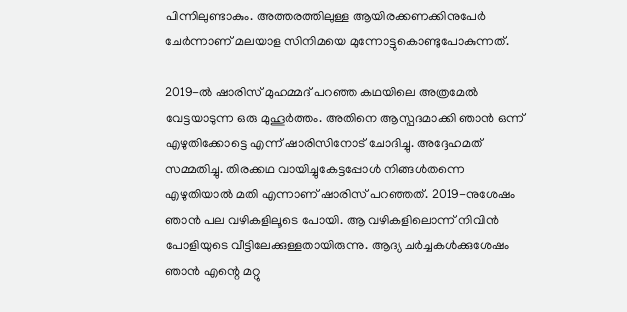പിന്നിലുണ്ടാകും. അത്തരത്തിലുള്ള ആയിരക്കണക്കിനുപേര്‍ ചേര്‍ന്നാണ് മലയാള സിനിമയെ മുന്നോട്ടുകൊണ്ടുപോകുന്നത്.

2019-ല്‍ ഷാരിസ് മുഹമ്മദ് പറഞ്ഞ കഥയിലെ അത്രമേല്‍ വേട്ടയാടുന്ന ഒരു മുഹൂര്‍ത്തം. അതിനെ ആസ്പദമാക്കി ഞാന്‍ ഒന്ന് എഴുതിക്കോട്ടെ എന്ന് ഷാരിസിനോട് ചോദിച്ചു. അദ്ദേഹമത് സമ്മതിച്ചു. തിരക്കഥ വായിച്ചുകേട്ടപ്പോള്‍ നിങ്ങള്‍തന്നെ എഴുതിയാല്‍ മതി എന്നാണ് ഷാരിസ് പറഞ്ഞത്. 2019-നുശേഷം ഞാന്‍ പല വഴികളിലൂടെ പോയി. ആ വഴികളിലൊന്ന് നിവിന്‍ പോളിയുടെ വീട്ടിലേക്കുള്ളതായിരുന്നു. ആദ്യ ചര്‍ച്ചകള്‍ക്കുശേഷം ഞാന്‍ എന്റെ മറ്റു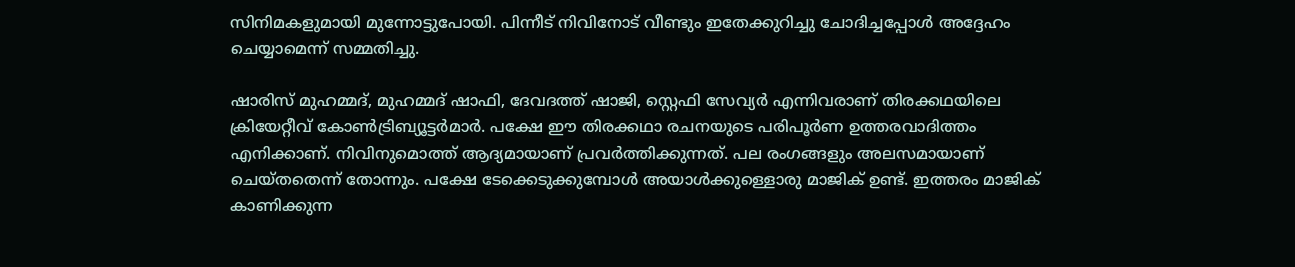സിനിമകളുമായി മുന്നോട്ടുപോയി. പിന്നീട് നിവിനോട് വീണ്ടും ഇതേക്കുറിച്ചു ചോദിച്ചപ്പോള്‍ അദ്ദേഹം ചെയ്യാമെന്ന് സമ്മതിച്ചു.

ഷാരിസ് മുഹമ്മദ്, മുഹമ്മദ് ഷാഫി, ദേവദത്ത് ഷാജി, സ്റ്റെഫി സേവ്യര്‍ എന്നിവരാണ് തിരക്കഥയിലെ ക്രിയേറ്റീവ് കോണ്‍ട്രിബ്യൂട്ടര്‍മാര്‍. പക്ഷേ ഈ തിരക്കഥാ രചനയുടെ പരിപൂര്‍ണ ഉത്തരവാദിത്തം എനിക്കാണ്. നിവിനുമൊത്ത് ആദ്യമായാണ് പ്രവര്‍ത്തിക്കുന്നത്. പല രംഗങ്ങളും അലസമായാണ് ചെയ്തതെന്ന് തോന്നും. പക്ഷേ ടേക്കെടുക്കുമ്പോള്‍ അയാള്‍ക്കുള്ളൊരു മാജിക് ഉണ്ട്. ഇത്തരം മാജിക് കാണിക്കുന്ന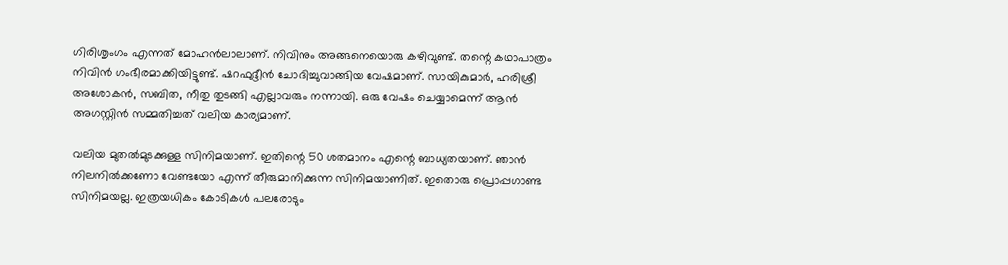ഗിരിശൃംഗം എന്നത് മോഹന്‍ലാലാണ്. നിവിനും അങ്ങനെയൊരു കഴിവുണ്ട്. തന്റെ കഥാപാത്രം നിവിന്‍ ഗംഭീരമാക്കിയിട്ടുണ്ട്. ഷറഫുദ്ദീന്‍ ചോദിച്ചുവാങ്ങിയ വേഷമാണ്. സായികുമാര്‍, ഹരിശ്രീ അശോകന്‍, സബിത, നീതു തുടങ്ങി എല്ലാവരും നന്നായി. ഒരു വേഷം ചെയ്യാമെന്ന് ആന്‍ അഗസ്റ്റിന്‍ സമ്മതിച്ചത് വലിയ കാര്യമാണ്.

വലിയ മുതല്‍മുടക്കുള്ള സിനിമയാണ്. ഇതിന്റെ 50 ശതമാനം എന്റെ ബാധ്യതയാണ്. ഞാന്‍ നിലനില്‍ക്കണോ വേണ്ടയോ എന്ന് തീരുമാനിക്കുന്ന സിനിമയാണിത്. ഇതൊരു പ്രൊപ്പഗാണ്ട സിനിമയല്ല. ഇത്രയധികം കോടികള്‍ പലരോടും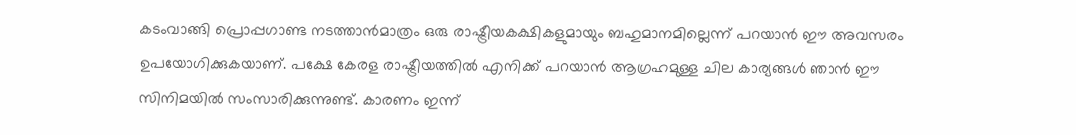കടംവാങ്ങി പ്രൊപ്പഗാണ്ട നടത്താന്‍മാത്രം ഒരു രാഷ്ട്രീയകക്ഷികളുമായും ബഹുമാനമില്ലെന്ന് പറയാന്‍ ഈ അവസരം ഉപയോഗിക്കുകയാണ്. പക്ഷേ കേരള രാഷ്ട്രീയത്തില്‍ എനിക്ക് പറയാന്‍ ആഗ്രഹമുള്ള ചില കാര്യങ്ങള്‍ ഞാന്‍ ഈ സിനിമയില്‍ സംസാരിക്കുന്നുണ്ട്. കാരണം ഇന്ന്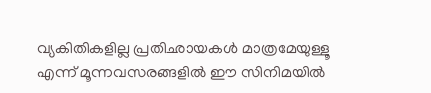വ്യകിതികളില്ല പ്രതിഛായകള്‍ മാത്രമേയുള്ളൂ എന്ന് മൂന്നവസരങ്ങളില്‍ ഈ സിനിമയില്‍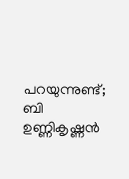പറയുന്നുണ്ട്; ബി ഉണ്ണികൃഷ്ണന്‍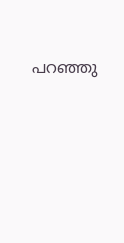പറഞ്ഞു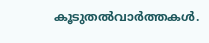കൂടുതല്‍വാര്‍ത്തകള്‍.